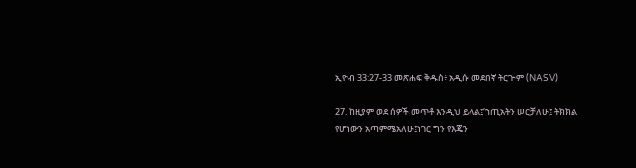ኢዮብ 33:27-33 መጽሐፍ ቅዱስ፥ አዲሱ መደበኛ ትርጒም (NASV)

27. ከዚያም ወደ ሰዎች መጥቶ እንዲህ ይላል፤‘ኀጢአትን ሠርቻለሁ፤ ትክክል የሆነውን አጣምሜአለሁ፤ነገር ግን የእጄን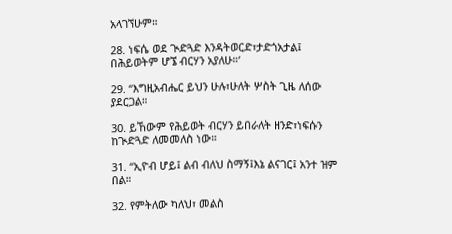አላገኘሁም።

28. ነፍሴ ወደ ጒድጓድ እንዳትወርድ፣ታድጎአታል፤ በሕይወትም ሆኜ ብርሃን አያለሁ።’

29. “እግዚአብሔር ይህን ሁሉ፣ሁለት ሦስት ጊዜ ለሰው ያደርጋል።

30. ይኸውም የሕይወት ብርሃን ይበራለት ዘንድ፣ነፍሱን ከጒድጓድ ለመመለስ ነው።

31. “ኢዮብ ሆይ፤ ልብ ብለህ ስማኝ፤እኔ ልናገር፤ አንተ ዝም በል።

32. የምትለው ካለህ፣ መልስ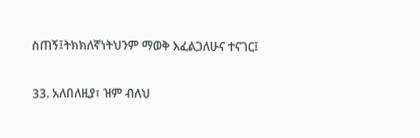ስጠኝ፤ትክክለኛነትህንም ማወቅ እፈልጋለሁና ተናገር፤

33. አለበለዚያ፣ ዝም ብለህ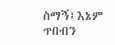ስማኝ፤እኔም ጥበብን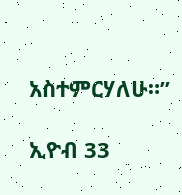አስተምርሃለሁ።”

ኢዮብ 33